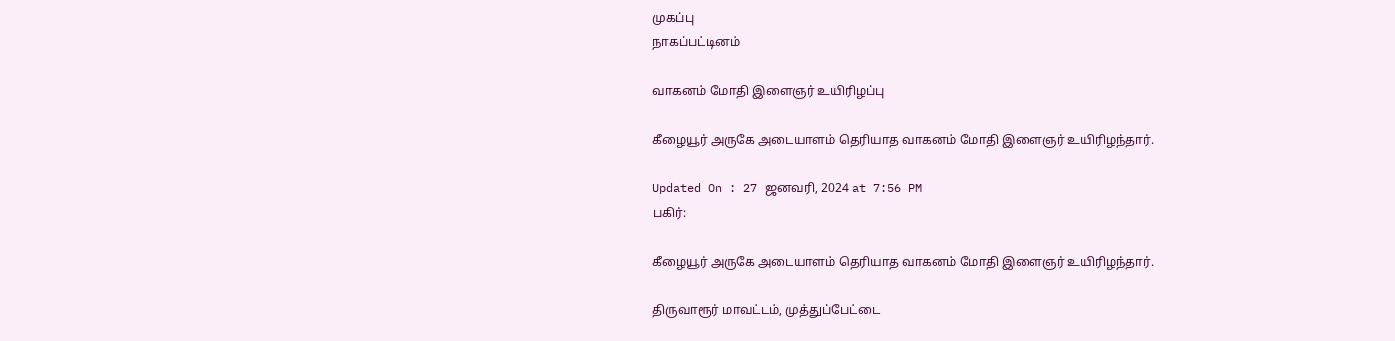முகப்பு
நாகப்பட்டினம்

வாகனம் மோதி இளைஞர் உயிரிழப்பு

கீழையூர் அருகே அடையாளம் தெரியாத வாகனம் மோதி இளைஞர் உயிரிழந்தார்.

Updated On : 27 ஜனவரி, 2024 at 7:56 PM
பகிர்:

கீழையூர் அருகே அடையாளம் தெரியாத வாகனம் மோதி இளைஞர் உயிரிழந்தார்.

திருவாரூர் மாவட்டம், முத்துப்பேட்டை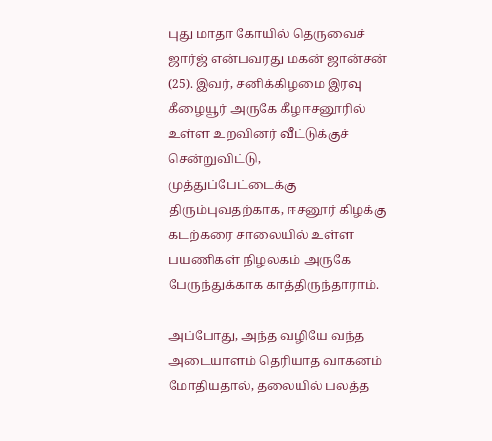புது மாதா கோயில் தெருவைச் ஜார்ஜ் என்பவரது மகன் ஜான்சன் (25). இவர், சனிக்கிழமை இரவு கீழையூர் அருகே கீழஈசனூரில் உள்ள உறவினர் வீட்டுக்குச் சென்றுவிட்டு, முத்துப்பேட்டைக்கு திரும்புவதற்காக, ஈசனூர் கிழக்கு கடற்கரை சாலையில் உள்ள பயணிகள் நிழலகம் அருகே பேருந்துக்காக காத்திருந்தாராம்.

அப்போது, அந்த வழியே வந்த அடையாளம் தெரியாத வாகனம் மோதியதால், தலையில் பலத்த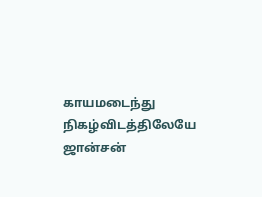காயமடைந்து நிகழ்விடத்திலேயே ஜான்சன்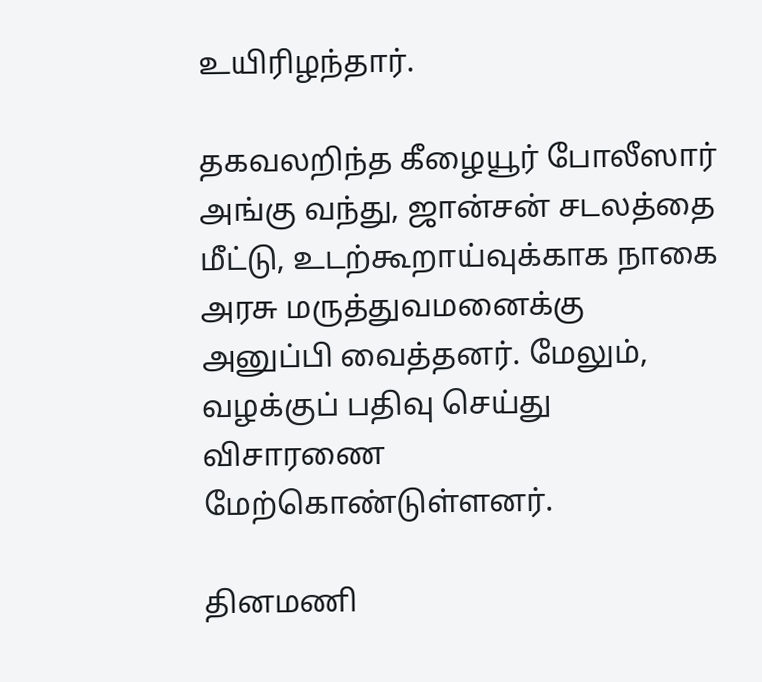உயிரிழந்தார்.

தகவலறிந்த கீழையூர் போலீஸார் அங்கு வந்து, ஜான்சன் சடலத்தை மீட்டு, உடற்கூறாய்வுக்காக நாகை அரசு மருத்துவமனைக்கு அனுப்பி வைத்தனர். மேலும், வழக்குப் பதிவு செய்து விசாரணை மேற்கொண்டுள்ளனர்.

தினமணி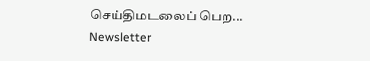செய்திமடலைப் பெற... Newsletter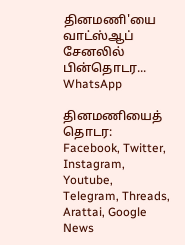தினமணி'யை வாட்ஸ்ஆப் சேனலில் பின்தொடர... WhatsApp

தினமணியைத் தொடர: Facebook, Twitter, Instagram, Youtube, Telegram, Threads, Arattai, Google News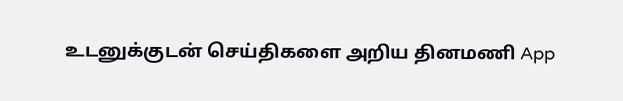உடனுக்குடன் செய்திகளை அறிய தினமணி App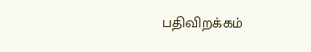பதிவிறக்கம்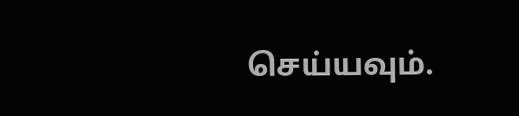செய்யவும்.